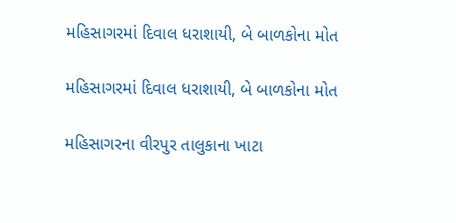મહિસાગરમાં દિવાલ ધરાશાયી, બે બાળકોના મોત

મહિસાગરમાં દિવાલ ધરાશાયી, બે બાળકોના મોત

મહિસાગરના વીરપુર તાલુકાના ખાટા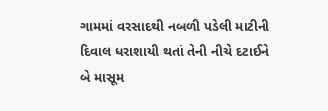ગામમાં વરસાદથી નબળી પડેલી માટીની દિવાલ ધરાશાયી થતાં તેની નીચે દટાઈને બે માસૂમ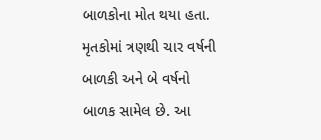બાળકોના મોત થયા હતા. મૃતકોમાં ત્રણથી ચાર વર્ષની બાળકી અને બે વર્ષનો બાળક સામેલ છે. આ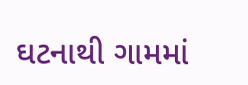ઘટનાથી ગામમાં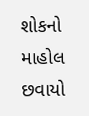શોકનો માહોલ છવાયો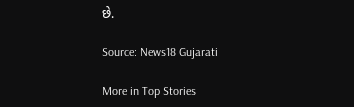છે.

Source: News18 Gujarati

More in Top Stories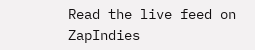Read the live feed on ZapIndies